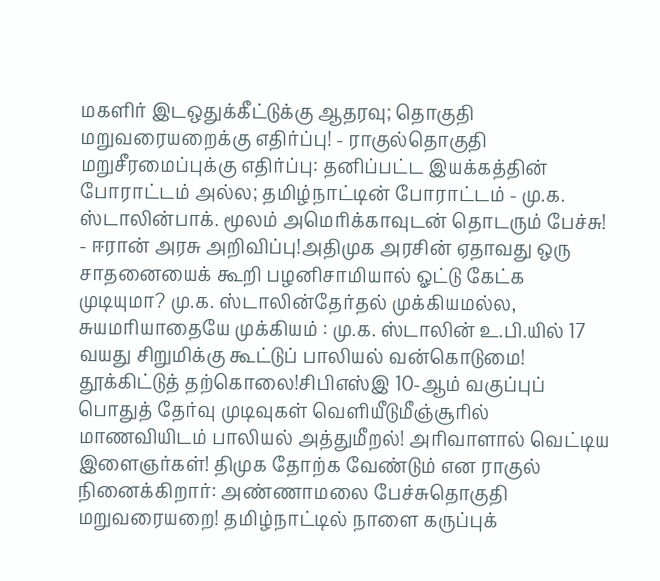மகளிர் இடஒதுக்கீட்டுக்கு ஆதரவு; தொகுதி மறுவரையறைக்கு எதிர்ப்பு! - ராகுல்தொகுதி மறுசீரமைப்புக்கு எதிர்ப்பு: தனிப்பட்ட இயக்கத்தின் போராட்டம் அல்ல; தமிழ்நாட்டின் போராட்டம் - மு.க. ஸ்டாலின்பாக். மூலம் அமெரிக்காவுடன் தொடரும் பேச்சு! - ஈரான் அரசு அறிவிப்பு!அதிமுக அரசின் ஏதாவது ஒரு சாதனையைக் கூறி பழனிசாமியால் ஓட்டு கேட்க முடியுமா? மு.க. ஸ்டாலின்தேர்தல் முக்கியமல்ல, சுயமரியாதையே முக்கியம் : மு.க. ஸ்டாலின் உ.பி.யில் 17 வயது சிறுமிக்கு கூட்டுப் பாலியல் வன்கொடுமை! தூக்கிட்டுத் தற்கொலை!சிபிஎஸ்இ 10-ஆம் வகுப்புப் பொதுத் தேர்வு முடிவுகள் வெளியீடுமீஞ்சூரில் மாணவியிடம் பாலியல் அத்துமீறல்! அரிவாளால் வெட்டிய இளைஞர்கள்! திமுக தோற்க வேண்டும் என ராகுல் நினைக்கிறார்: அண்ணாமலை பேச்சுதொகுதி மறுவரையறை! தமிழ்நாட்டில் நாளை கருப்புக்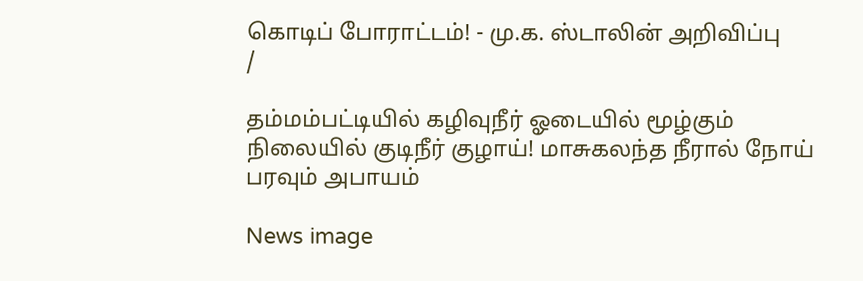கொடிப் போராட்டம்! - மு.க. ஸ்டாலின் அறிவிப்பு
/

தம்மம்பட்டியில் கழிவுநீர் ஓடையில் மூழ்கும் நிலையில் குடிநீர் குழாய்! மாசுகலந்த நீரால் நோய் பரவும் அபாயம்

News image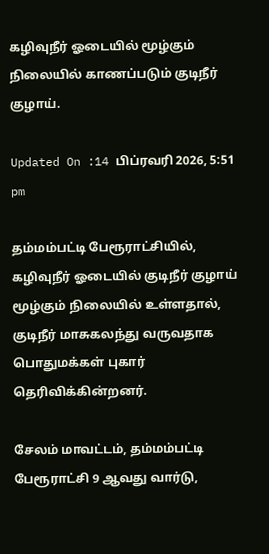கழிவுநீர் ஓடையில் மூழ்கும் நிலையில் காணப்படும் குடிநீர் குழாய்.

Updated On :14 பிப்ரவரி 2026, 5:51 pm

தம்மம்பட்டி பேரூராட்சியில், கழிவுநீர் ஓடையில் குடிநீர் குழாய் மூழ்கும் நிலையில் உள்ளதால், குடிநீர் மாசுகலந்து வருவதாக பொதுமக்கள் புகார் தெரிவிக்கின்றனர்.

சேலம் மாவட்டம், தம்மம்பட்டி பேரூராட்சி 9 ஆவது வார்டு,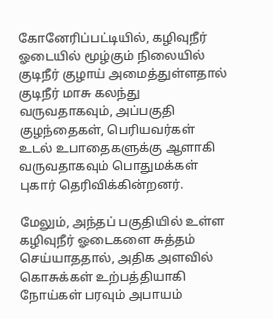கோனேரிப்பட்டியில், கழிவுநீர் ஓடையில் மூழ்கும் நிலையில் குடிநீர் குழாய் அமைத்துள்ளதால் குடிநீர் மாசு கலந்து வருவதாகவும், அப்பகுதி குழந்தைகள், பெரியவர்கள் உடல் உபாதைகளுக்கு ஆளாகி வருவதாகவும் பொதுமக்கள் புகார் தெரிவிக்கின்றனர்.

மேலும், அந்தப் பகுதியில் உள்ள கழிவுநீர் ஓடைகளை சுத்தம் செய்யாததால், அதிக அளவில் கொசுக்கள் உற்பத்தியாகி நோய்கள் பரவும் அபாயம்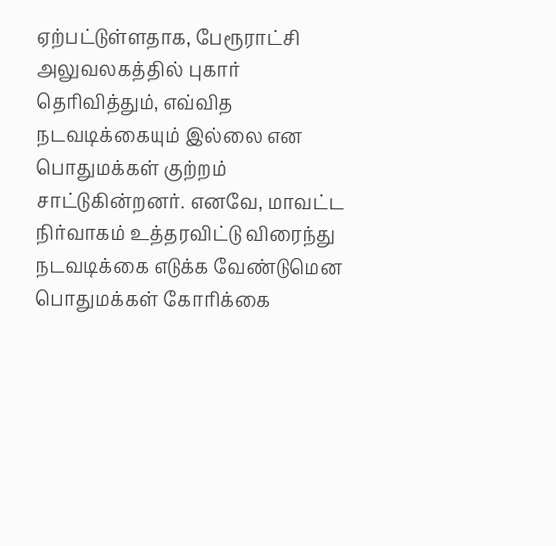ஏற்பட்டுள்ளதாக, பேரூராட்சி அலுவலகத்தில் புகார் தெரிவித்தும், எவ்வித நடவடிக்கையும் இல்லை என பொதுமக்கள் குற்றம் சாட்டுகின்றனர். எனவே, மாவட்ட நிர்வாகம் உத்தரவிட்டு விரைந்து நடவடிக்கை எடுக்க வேண்டுமென பொதுமக்கள் கோரிக்கை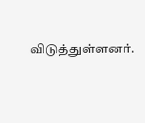விடுத்துள்ளனர்.